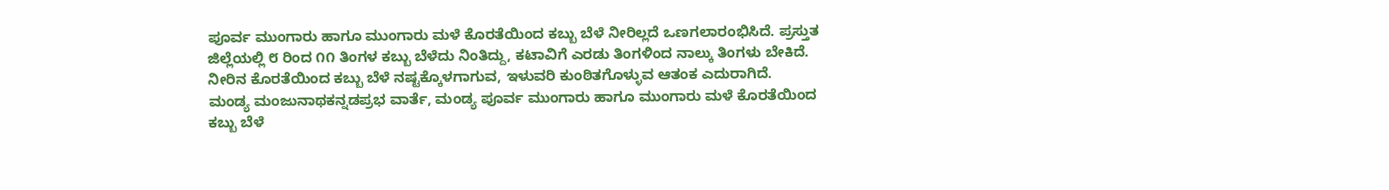ಪೂರ್ವ ಮುಂಗಾರು ಹಾಗೂ ಮುಂಗಾರು ಮಳೆ ಕೊರತೆಯಿಂದ ಕಬ್ಬು ಬೆಳೆ ನೀರಿಲ್ಲದೆ ಒಣಗಲಾರಂಭಿಸಿದೆ. ಪ್ರಸ್ತುತ ಜಿಲ್ಲೆಯಲ್ಲಿ ೮ ರಿಂದ ೧೧ ತಿಂಗಳ ಕಬ್ಬು ಬೆಳೆದು ನಿಂತಿದ್ದು, ಕಟಾವಿಗೆ ಎರಡು ತಿಂಗಳಿಂದ ನಾಲ್ಕು ತಿಂಗಳು ಬೇಕಿದೆ. ನೀರಿನ ಕೊರತೆಯಿಂದ ಕಬ್ಬು ಬೆಳೆ ನಷ್ಟಕ್ಕೊಳಗಾಗುವ, ಇಳುವರಿ ಕುಂಠಿತಗೊಳ್ಳುವ ಆತಂಕ ಎದುರಾಗಿದೆ.
ಮಂಡ್ಯ ಮಂಜುನಾಥಕನ್ನಡಪ್ರಭ ವಾರ್ತೆ, ಮಂಡ್ಯ ಪೂರ್ವ ಮುಂಗಾರು ಹಾಗೂ ಮುಂಗಾರು ಮಳೆ ಕೊರತೆಯಿಂದ ಕಬ್ಬು ಬೆಳೆ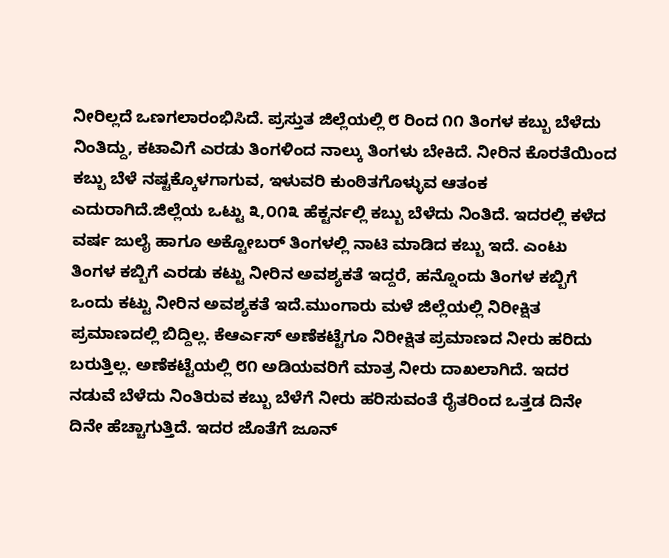ನೀರಿಲ್ಲದೆ ಒಣಗಲಾರಂಭಿಸಿದೆ. ಪ್ರಸ್ತುತ ಜಿಲ್ಲೆಯಲ್ಲಿ ೮ ರಿಂದ ೧೧ ತಿಂಗಳ ಕಬ್ಬು ಬೆಳೆದು ನಿಂತಿದ್ದು, ಕಟಾವಿಗೆ ಎರಡು ತಿಂಗಳಿಂದ ನಾಲ್ಕು ತಿಂಗಳು ಬೇಕಿದೆ. ನೀರಿನ ಕೊರತೆಯಿಂದ ಕಬ್ಬು ಬೆಳೆ ನಷ್ಟಕ್ಕೊಳಗಾಗುವ, ಇಳುವರಿ ಕುಂಠಿತಗೊಳ್ಳುವ ಆತಂಕ ಎದುರಾಗಿದೆ.ಜಿಲ್ಲೆಯ ಒಟ್ಟು ೩,೦೧೩ ಹೆಕ್ಟರ್ನಲ್ಲಿ ಕಬ್ಬು ಬೆಳೆದು ನಿಂತಿದೆ. ಇದರಲ್ಲಿ ಕಳೆದ ವರ್ಷ ಜುಲೈ ಹಾಗೂ ಅಕ್ಟೋಬರ್ ತಿಂಗಳಲ್ಲಿ ನಾಟಿ ಮಾಡಿದ ಕಬ್ಬು ಇದೆ. ಎಂಟು ತಿಂಗಳ ಕಬ್ಬಿಗೆ ಎರಡು ಕಟ್ಟು ನೀರಿನ ಅವಶ್ಯಕತೆ ಇದ್ದರೆ, ಹನ್ನೊಂದು ತಿಂಗಳ ಕಬ್ಬಿಗೆ ಒಂದು ಕಟ್ಟು ನೀರಿನ ಅವಶ್ಯಕತೆ ಇದೆ.ಮುಂಗಾರು ಮಳೆ ಜಿಲ್ಲೆಯಲ್ಲಿ ನಿರೀಕ್ಷಿತ ಪ್ರಮಾಣದಲ್ಲಿ ಬಿದ್ದಿಲ್ಲ. ಕೆಆರ್ಎಸ್ ಅಣೆಕಟ್ಟೆಗೂ ನಿರೀಕ್ಷಿತ ಪ್ರಮಾಣದ ನೀರು ಹರಿದು ಬರುತ್ತಿಲ್ಲ. ಅಣೆಕಟ್ಟೆಯಲ್ಲಿ ೮೧ ಅಡಿಯವರಿಗೆ ಮಾತ್ರ ನೀರು ದಾಖಲಾಗಿದೆ. ಇದರ ನಡುವೆ ಬೆಳೆದು ನಿಂತಿರುವ ಕಬ್ಬು ಬೆಳೆಗೆ ನೀರು ಹರಿಸುವಂತೆ ರೈತರಿಂದ ಒತ್ತಡ ದಿನೇ ದಿನೇ ಹೆಚ್ಚಾಗುತ್ತಿದೆ. ಇದರ ಜೊತೆಗೆ ಜೂನ್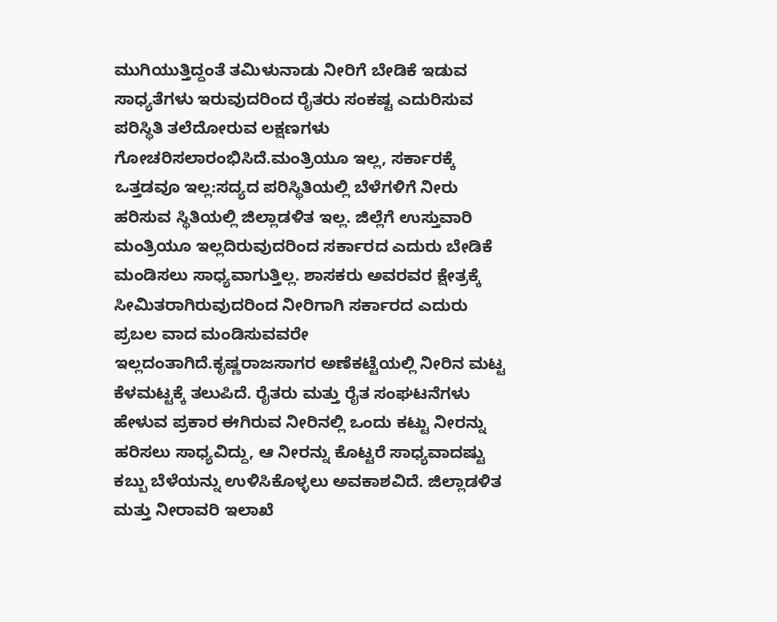ಮುಗಿಯುತ್ತಿದ್ದಂತೆ ತಮಿಳುನಾಡು ನೀರಿಗೆ ಬೇಡಿಕೆ ಇಡುವ ಸಾಧ್ಯತೆಗಳು ಇರುವುದರಿಂದ ರೈತರು ಸಂಕಷ್ಟ ಎದುರಿಸುವ ಪರಿಸ್ಥಿತಿ ತಲೆದೋರುವ ಲಕ್ಷಣಗಳು ಗೋಚರಿಸಲಾರಂಭಿಸಿದೆ.ಮಂತ್ರಿಯೂ ಇಲ್ಲ, ಸರ್ಕಾರಕ್ಕೆ ಒತ್ತಡವೂ ಇಲ್ಲ:ಸದ್ಯದ ಪರಿಸ್ಥಿತಿಯಲ್ಲಿ ಬೆಳೆಗಳಿಗೆ ನೀರು ಹರಿಸುವ ಸ್ಥಿತಿಯಲ್ಲಿ ಜಿಲ್ಲಾಡಳಿತ ಇಲ್ಲ. ಜಿಲ್ಲೆಗೆ ಉಸ್ತುವಾರಿ ಮಂತ್ರಿಯೂ ಇಲ್ಲದಿರುವುದರಿಂದ ಸರ್ಕಾರದ ಎದುರು ಬೇಡಿಕೆ ಮಂಡಿಸಲು ಸಾಧ್ಯವಾಗುತ್ತಿಲ್ಲ. ಶಾಸಕರು ಅವರವರ ಕ್ಷೇತ್ರಕ್ಕೆ ಸೀಮಿತರಾಗಿರುವುದರಿಂದ ನೀರಿಗಾಗಿ ಸರ್ಕಾರದ ಎದುರು ಪ್ರಬಲ ವಾದ ಮಂಡಿಸುವವರೇ ಇಲ್ಲದಂತಾಗಿದೆ.ಕೃಷ್ಣರಾಜಸಾಗರ ಅಣೆಕಟ್ಟೆಯಲ್ಲಿ ನೀರಿನ ಮಟ್ಟ ಕೆಳಮಟ್ಟಕ್ಕೆ ತಲುಪಿದೆ. ರೈತರು ಮತ್ತು ರೈತ ಸಂಘಟನೆಗಳು ಹೇಳುವ ಪ್ರಕಾರ ಈಗಿರುವ ನೀರಿನಲ್ಲಿ ಒಂದು ಕಟ್ಟು ನೀರನ್ನು ಹರಿಸಲು ಸಾಧ್ಯವಿದ್ದು, ಆ ನೀರನ್ನು ಕೊಟ್ಟರೆ ಸಾಧ್ಯವಾದಷ್ಟು ಕಬ್ಬು ಬೆಳೆಯನ್ನು ಉಳಿಸಿಕೊಳ್ಳಲು ಅವಕಾಶವಿದೆ. ಜಿಲ್ಲಾಡಳಿತ ಮತ್ತು ನೀರಾವರಿ ಇಲಾಖೆ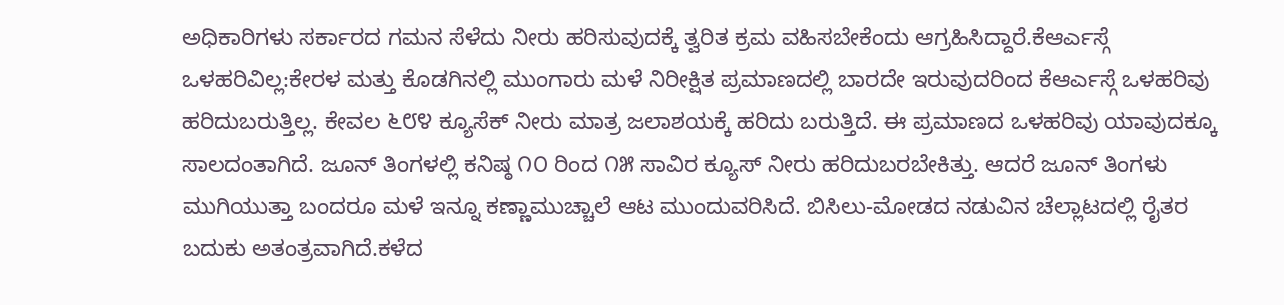ಅಧಿಕಾರಿಗಳು ಸರ್ಕಾರದ ಗಮನ ಸೆಳೆದು ನೀರು ಹರಿಸುವುದಕ್ಕೆ ತ್ವರಿತ ಕ್ರಮ ವಹಿಸಬೇಕೆಂದು ಆಗ್ರಹಿಸಿದ್ದಾರೆ.ಕೆಆರ್ಎಸ್ಗೆ ಒಳಹರಿವಿಲ್ಲ:ಕೇರಳ ಮತ್ತು ಕೊಡಗಿನಲ್ಲಿ ಮುಂಗಾರು ಮಳೆ ನಿರೀಕ್ಷಿತ ಪ್ರಮಾಣದಲ್ಲಿ ಬಾರದೇ ಇರುವುದರಿಂದ ಕೆಆರ್ಎಸ್ಗೆ ಒಳಹರಿವು ಹರಿದುಬರುತ್ತಿಲ್ಲ. ಕೇವಲ ೬೮೪ ಕ್ಯೂಸೆಕ್ ನೀರು ಮಾತ್ರ ಜಲಾಶಯಕ್ಕೆ ಹರಿದು ಬರುತ್ತಿದೆ. ಈ ಪ್ರಮಾಣದ ಒಳಹರಿವು ಯಾವುದಕ್ಕೂ ಸಾಲದಂತಾಗಿದೆ. ಜೂನ್ ತಿಂಗಳಲ್ಲಿ ಕನಿಷ್ಠ ೧೦ ರಿಂದ ೧೫ ಸಾವಿರ ಕ್ಯೂಸ್ ನೀರು ಹರಿದುಬರಬೇಕಿತ್ತು. ಆದರೆ ಜೂನ್ ತಿಂಗಳು ಮುಗಿಯುತ್ತಾ ಬಂದರೂ ಮಳೆ ಇನ್ನೂ ಕಣ್ಣಾಮುಚ್ಚಾಲೆ ಆಟ ಮುಂದುವರಿಸಿದೆ. ಬಿಸಿಲು-ಮೋಡದ ನಡುವಿನ ಚೆಲ್ಲಾಟದಲ್ಲಿ ರೈತರ ಬದುಕು ಅತಂತ್ರವಾಗಿದೆ.ಕಳೆದ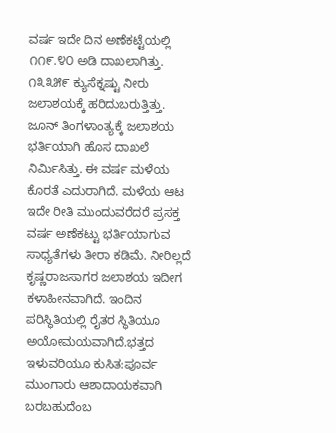ವರ್ಷ ಇದೇ ದಿನ ಅಣೆಕಟ್ಟೆಯಲ್ಲಿ ೧೧೯.೪೦ ಅಡಿ ದಾಖಲಾಗಿತ್ತು. ೧೩೩೫೯ ಕ್ಯುಸೆಕ್ನಷ್ಟು ನೀರು ಜಲಾಶಯಕ್ಕೆ ಹರಿದುಬರುತ್ತಿತ್ತು. ಜೂನ್ ತಿಂಗಳಾಂತ್ಯಕ್ಕೆ ಜಲಾಶಯ ಭರ್ತಿಯಾಗಿ ಹೊಸ ದಾಖಲೆ ನಿರ್ಮಿಸಿತ್ತು. ಈ ವರ್ಷ ಮಳೆಯ ಕೊರತೆ ಎದುರಾಗಿದೆ. ಮಳೆಯ ಆಟ ಇದೇ ರೀತಿ ಮುಂದುವರೆದರೆ ಪ್ರಸಕ್ತ ವರ್ಷ ಅಣೆಕಟ್ಟು ಭರ್ತಿಯಾಗುವ ಸಾಧ್ಯತೆಗಳು ತೀರಾ ಕಡಿಮೆ. ನೀರಿಲ್ಲದೆ ಕೃಷ್ಣರಾಜಸಾಗರ ಜಲಾಶಯ ಇದೀಗ ಕಳಾಹೀನವಾಗಿದೆ. ಇಂದಿನ ಪರಿಸ್ಥಿತಿಯಲ್ಲಿ ರೈತರ ಸ್ಥಿತಿಯೂ ಅಯೋಮಯವಾಗಿದೆ.ಭತ್ತದ ಇಳುವರಿಯೂ ಕುಸಿತ:ಪೂರ್ವ ಮುಂಗಾರು ಆಶಾದಾಯಕವಾಗಿ ಬರಬಹುದೆಂಬ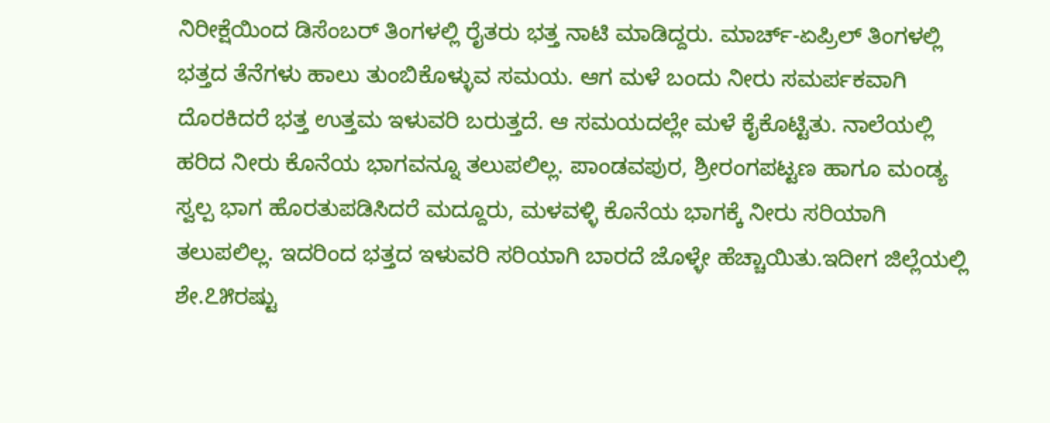ನಿರೀಕ್ಷೆಯಿಂದ ಡಿಸೆಂಬರ್ ತಿಂಗಳಲ್ಲಿ ರೈತರು ಭತ್ತ ನಾಟಿ ಮಾಡಿದ್ದರು. ಮಾರ್ಚ್-ಏಪ್ರಿಲ್ ತಿಂಗಳಲ್ಲಿ ಭತ್ತದ ತೆನೆಗಳು ಹಾಲು ತುಂಬಿಕೊಳ್ಳುವ ಸಮಯ. ಆಗ ಮಳೆ ಬಂದು ನೀರು ಸಮರ್ಪಕವಾಗಿ ದೊರಕಿದರೆ ಭತ್ತ ಉತ್ತಮ ಇಳುವರಿ ಬರುತ್ತದೆ. ಆ ಸಮಯದಲ್ಲೇ ಮಳೆ ಕೈಕೊಟ್ಟಿತು. ನಾಲೆಯಲ್ಲಿ ಹರಿದ ನೀರು ಕೊನೆಯ ಭಾಗವನ್ನೂ ತಲುಪಲಿಲ್ಲ. ಪಾಂಡವಪುರ, ಶ್ರೀರಂಗಪಟ್ಟಣ ಹಾಗೂ ಮಂಡ್ಯ ಸ್ವಲ್ಪ ಭಾಗ ಹೊರತುಪಡಿಸಿದರೆ ಮದ್ದೂರು, ಮಳವಳ್ಳಿ ಕೊನೆಯ ಭಾಗಕ್ಕೆ ನೀರು ಸರಿಯಾಗಿ ತಲುಪಲಿಲ್ಲ. ಇದರಿಂದ ಭತ್ತದ ಇಳುವರಿ ಸರಿಯಾಗಿ ಬಾರದೆ ಜೊಳ್ಳೇ ಹೆಚ್ಚಾಯಿತು.ಇದೀಗ ಜಿಲ್ಲೆಯಲ್ಲಿ ಶೇ.೭೫ರಷ್ಟು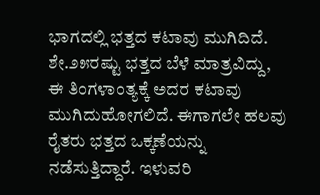ಭಾಗದಲ್ಲಿ ಭತ್ತದ ಕಟಾವು ಮುಗಿದಿದೆ. ಶೇ.೨೫ರಷ್ಟು ಭತ್ತದ ಬೆಳೆ ಮಾತ್ರವಿದ್ದು, ಈ ತಿಂಗಳಾಂತ್ಯಕ್ಕೆ ಅದರ ಕಟಾವು ಮುಗಿದುಹೋಗಲಿದೆ. ಈಗಾಗಲೇ ಹಲವು ರೈತರು ಭತ್ತದ ಒಕ್ಕಣೆಯನ್ನು ನಡೆಸುತ್ತಿದ್ದಾರೆ. ಇಳುವರಿ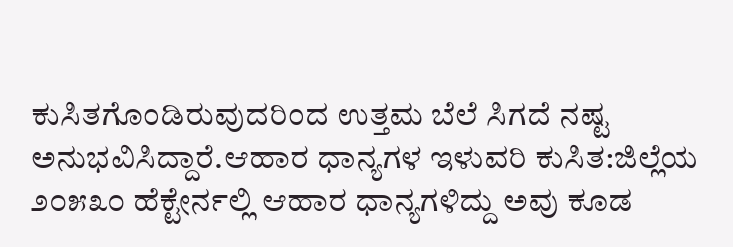ಕುಸಿತಗೊಂಡಿರುವುದರಿಂದ ಉತ್ತಮ ಬೆಲೆ ಸಿಗದೆ ನಷ್ಟ ಅನುಭವಿಸಿದ್ದಾರೆ.ಆಹಾರ ಧಾನ್ಯಗಳ ಇಳುವರಿ ಕುಸಿತ:ಜಿಲ್ಲೆಯ ೨೦೫೩೦ ಹೆಕ್ಟೇರ್ನಲ್ಲಿ ಆಹಾರ ಧಾನ್ಯಗಳಿದ್ದು ಅವು ಕೂಡ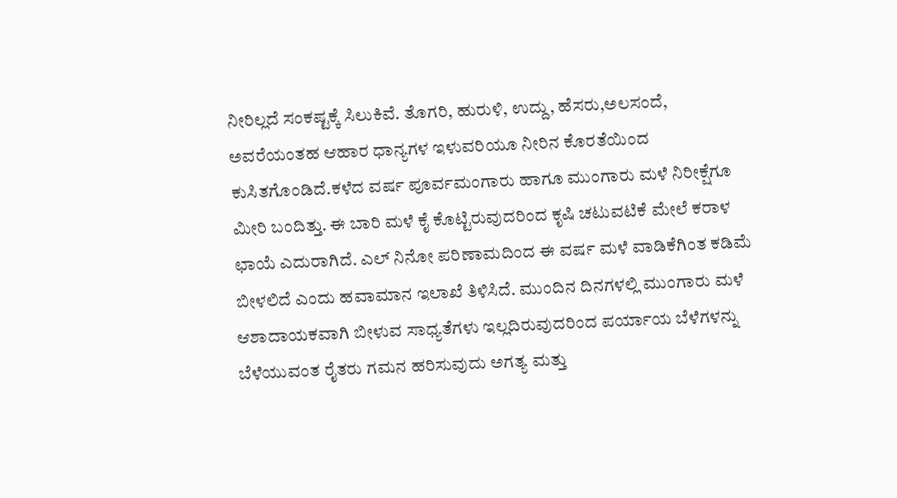ನೀರಿಲ್ಲದೆ ಸಂಕಷ್ಟಕ್ಕೆ ಸಿಲುಕಿವೆ. ತೊಗರಿ, ಹುರುಳಿ, ಉದ್ದು, ಹೆಸರು,ಅಲಸಂದೆ, ಅವರೆಯಂತಹ ಆಹಾರ ಧಾನ್ಯಗಳ ಇಳುವರಿಯೂ ನೀರಿನ ಕೊರತೆಯಿಂದ ಕುಸಿತಗೊಂಡಿದೆ.ಕಳೆದ ವರ್ಷ ಪೂರ್ವಮಂಗಾರು ಹಾಗೂ ಮುಂಗಾರು ಮಳೆ ನಿರೀಕ್ಷೆಗೂ ಮೀರಿ ಬಂದಿತ್ತು. ಈ ಬಾರಿ ಮಳೆ ಕೈ ಕೊಟ್ಟಿರುವುದರಿಂದ ಕೃಷಿ ಚಟುವಟಿಕೆ ಮೇಲೆ ಕರಾಳ ಛಾಯೆ ಎದುರಾಗಿದೆ. ಎಲ್ ನಿನೋ ಪರಿಣಾಮದಿಂದ ಈ ವರ್ಷ ಮಳೆ ವಾಡಿಕೆಗಿಂತ ಕಡಿಮೆ ಬೀಳಲಿದೆ ಎಂದು ಹವಾಮಾನ ಇಲಾಖೆ ತಿಳಿಸಿದೆ. ಮುಂದಿನ ದಿನಗಳಲ್ಲಿ ಮುಂಗಾರು ಮಳೆ ಆಶಾದಾಯಕವಾಗಿ ಬೀಳುವ ಸಾಧ್ಯತೆಗಳು ಇಲ್ಲದಿರುವುದರಿಂದ ಪರ್ಯಾಯ ಬೆಳೆಗಳನ್ನು ಬೆಳೆಯುವಂತ ರೈತರು ಗಮನ ಹರಿಸುವುದು ಅಗತ್ಯ ಮತ್ತು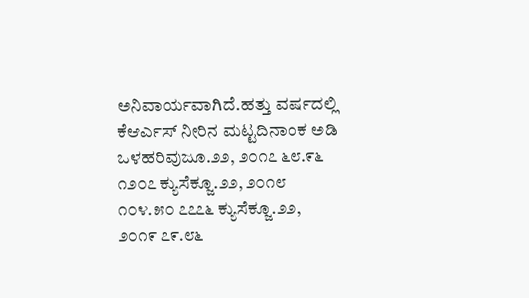ಅನಿವಾರ್ಯವಾಗಿದೆ.ಹತ್ತು ವರ್ಷದಲ್ಲಿ ಕೆಆರ್ಎಸ್ ನೀರಿನ ಮಟ್ಟದಿನಾಂಕ ಅಡಿ ಒಳಹರಿವುಜೂ.೨೨, ೨೦೧೭ ೬೮.೯೬ ೧೨೦೭ ಕ್ಯುಸೆಕ್ಜೂ.೨೨, ೨೦೧೮ ೧೦೪.೫೦ ೭೭೭೬ ಕ್ಯುಸೆಕ್ಜೂ.೨೨, ೨೦೧೯ ೭೯.೮೬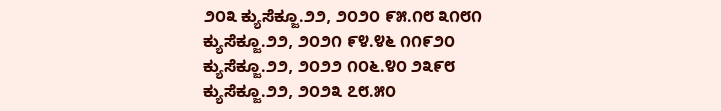೨೦೩ ಕ್ಯುಸೆಕ್ಜೂ.೨೨, ೨೦೨೦ ೯೫.೧೮ ೩೧೮೧ ಕ್ಯುಸೆಕ್ಜೂ.೨೨, ೨೦೨೧ ೯೪.೪೬ ೧೧೯೨೦ ಕ್ಯುಸೆಕ್ಜೂ.೨೨, ೨೦೨೨ ೧೦೬.೪೦ ೨೩೯೮ ಕ್ಯುಸೆಕ್ಜೂ.೨೨, ೨೦೨೩ ೭೮.೫೦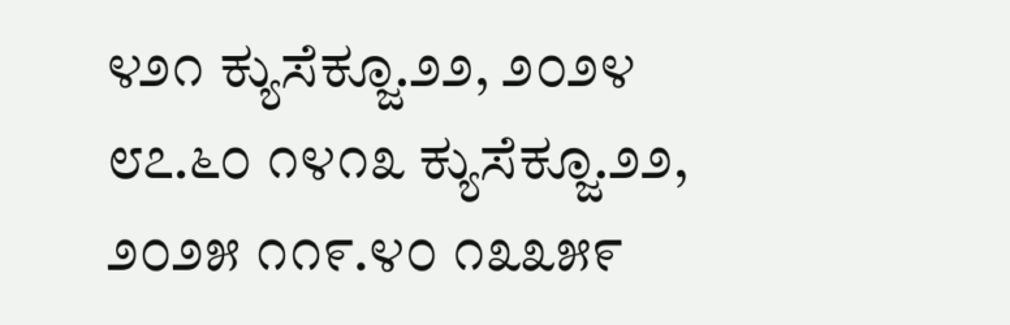೪೨೧ ಕ್ಯುಸೆಕ್ಜೂ.೨೨, ೨೦೨೪ ೮೭.೬೦ ೧೪೧೩ ಕ್ಯುಸೆಕ್ಜೂ.೨೨, ೨೦೨೫ ೧೧೯.೪೦ ೧೩೩೫೯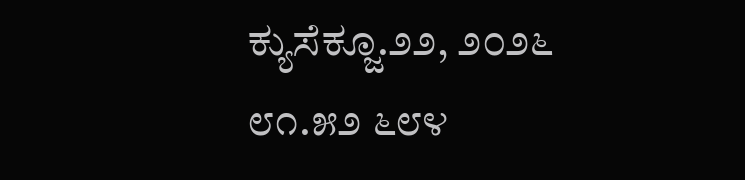ಕ್ಯುಸೆಕ್ಜೂ.೨೨, ೨೦೨೬ ೮೧.೫೨ ೬೮೪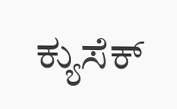ಕ್ಯುಸೆಕ್